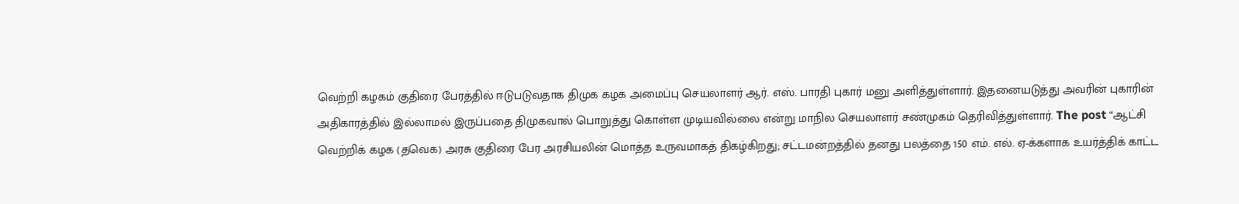வெற்றி கழகம் குதிரை பேரத்தில் ஈடுபடுவதாக திமுக கழக அமைப்பு செயலாளர் ஆர். எஸ். பாரதி புகார் மனு அளித்துள்ளார். இதனையடுத்து அவரின் புகாரின்
அதிகாரத்தில் இல்லாமல் இருப்பதை திமுகவால் பொறுத்து கொள்ள முடியவில்லை என்று மாநில செயலாளர் சண்முகம் தெரிவித்துள்ளார். The post “ஆட்சி
வெற்றிக் கழக (தவெக) அரசு குதிரை பேர அரசியலின் மொத்த உருவமாகத் திகழ்கிறது; சட்டமன்றத்தில் தனது பலத்தை 150 எம். எல். ஏ-க்களாக உயர்த்திக் காட்ட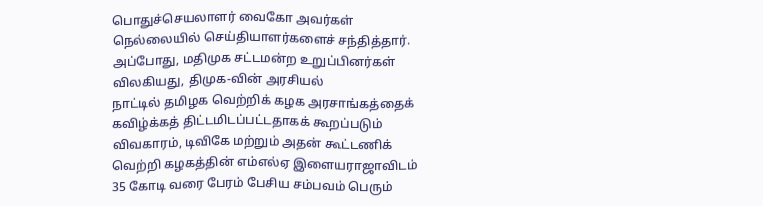பொதுச்செயலாளர் வைகோ அவர்கள் நெல்லையில் செய்தியாளர்களைச் சந்தித்தார். அப்போது, மதிமுக சட்டமன்ற உறுப்பினர்கள் விலகியது, திமுக-வின் அரசியல்
நாட்டில் தமிழக வெற்றிக் கழக அரசாங்கத்தைக் கவிழ்க்கத் திட்டமிடப்பட்டதாகக் கூறப்படும் விவகாரம், டிவிகே மற்றும் அதன் கூட்டணிக்
வெற்றி கழகத்தின் எம்எல்ஏ இளையராஜாவிடம் 35 கோடி வரை பேரம் பேசிய சம்பவம் பெரும்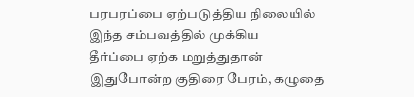பரபரப்பை ஏற்படுத்திய நிலையில் இந்த சம்பவத்தில் முக்கிய
தீர்ப்பை ஏற்க மறுத்துதான் இதுபோன்ற குதிரை பேரம், கழுதை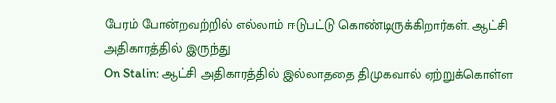பேரம் போன்றவற்றில் எல்லாம் ஈடுபட்டு கொண்டிருக்கிறார்கள். ஆட்சி அதிகாரத்தில் இருந்து
On Stalin: ஆட்சி அதிகாரத்தில் இல்லாததை திமுகவால் ஏற்றுக்கொள்ள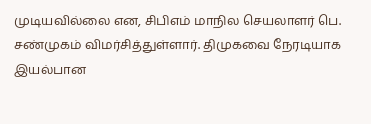முடியவில்லை என, சிபிஎம் மாநில செயலாளர் பெ. சண்முகம் விமர்சித்துள்ளார். திமுகவை நேரடியாக
இயல்பான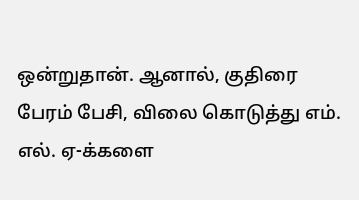ஒன்றுதான். ஆனால், குதிரை பேரம் பேசி, விலை கொடுத்து எம். எல். ஏ-க்களை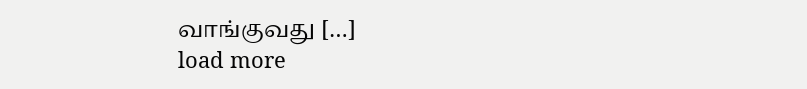வாங்குவது […]
load more